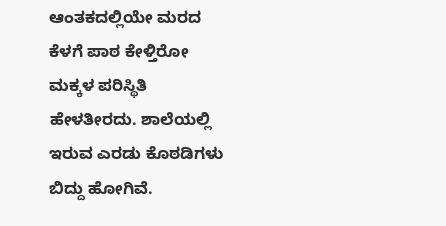ಆಂತಕದಲ್ಲಿಯೇ ಮರದ ಕೆಳಗೆ ಪಾಠ ಕೇಳ್ತಿರೋ‌ ಮಕ್ಕಳ ಪರಿಸ್ಥಿತಿ ಹೇಳತೀರದು. ಶಾಲೆಯಲ್ಲಿ ಇರುವ ಎರಡು ಕೊಠಡಿಗಳು ಬಿದ್ದು ಹೋಗಿವೆ.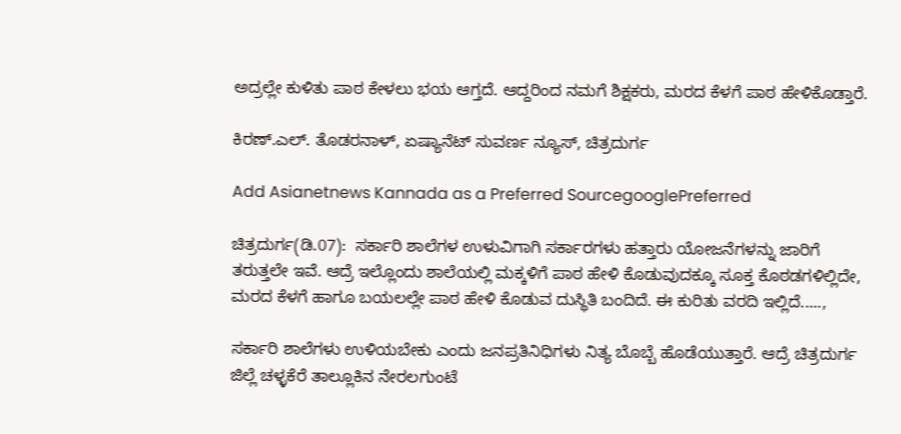ಅದ್ರಲ್ಲೇ ಕುಳಿತು ಪಾಠ ಕೇಳಲು ಭಯ ಆಗ್ತದೆ. ಆದ್ದರಿಂದ ನಮಗೆ ಶಿಕ್ಷಕರು, ಮರದ ಕೆಳಗೆ ಪಾಠ‌ ಹೇಳಿಕೊಡ್ತಾರೆ.

ಕಿರಣ್.ಎಲ್. ತೊಡರನಾಳ್, ಏಷ್ಯಾನೆಟ್ ಸುವರ್ಣ ನ್ಯೂಸ್, ಚಿತ್ರದುರ್ಗ

Add Asianetnews Kannada as a Preferred SourcegooglePreferred

ಚಿತ್ರದುರ್ಗ(ಡಿ.07):  ಸರ್ಕಾರಿ ಶಾಲೆಗಳ ಉಳುವಿಗಾಗಿ ಸರ್ಕಾರಗಳು ಹತ್ತಾರು ಯೋಜನೆಗಳನ್ನು ಜಾರಿಗೆ ತರುತ್ತಲೇ ಇವೆ. ಆದ್ರೆ ಇಲ್ಲೊಂದು ಶಾಲೆಯಲ್ಲಿ ಮಕ್ಕಳಿಗೆ ಪಾಠ ಹೇಳಿ ಕೊಡುವುದಕ್ಕೂ ಸೂಕ್ತ ಕೊಠಡಗಳಿಲ್ಲಿದೇ, ಮರದ ಕೆಳಗೆ ಹಾಗೂ ಬಯಲಲ್ಲೇ ಪಾಠ ಹೇಳಿ ಕೊಡುವ ದುಸ್ಥಿತಿ ಬಂದಿದೆ. ಈ ಕುರಿತು ವರದಿ ಇಲ್ಲಿದೆ.....,

ಸರ್ಕಾರಿ ಶಾಲೆಗಳು ಉಳಿಯಬೇಕು ಎಂದು ಜನಪ್ರತಿನಿಧಿಗಳು ನಿತ್ಯ ಬೊಬ್ಬೆ ಹೊಡೆಯುತ್ತಾರೆ. ಆದ್ರೆ ಚಿತ್ರದುರ್ಗ ಜಿಲ್ಲೆ ಚಳ್ಳಕೆರೆ ತಾಲ್ಲೂಕಿನ ನೇರಲಗುಂಟೆ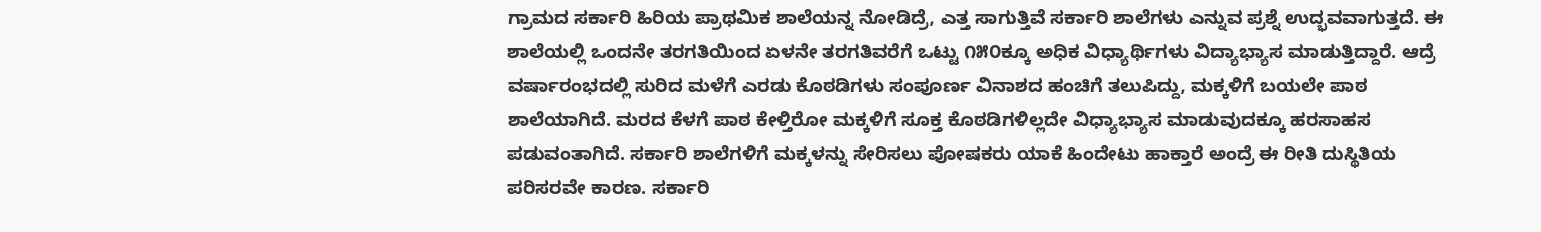ಗ್ರಾಮದ ಸರ್ಕಾರಿ ಹಿರಿಯ ಪ್ರಾಥಮಿಕ ಶಾಲೆಯನ್ನ ನೋಡಿದ್ರೆ, ಎತ್ತ ಸಾಗುತ್ತಿವೆ ಸರ್ಕಾರಿ ಶಾಲೆಗಳು ಎನ್ನುವ ಪ್ರಶ್ನೆ ಉದ್ಭವವಾಗುತ್ತದೆ. ಈ ಶಾಲೆಯಲ್ಲಿ ಒಂದನೇ ತರಗತಿಯಿಂದ ಏಳನೇ ತರಗತಿವರೆಗೆ ಒಟ್ಟು ೧೫೦ಕ್ಕೂ ಅಧಿಕ ವಿಧ್ಯಾರ್ಥಿಗಳು ವಿದ್ಯಾಭ್ಯಾಸ ಮಾಡುತ್ತಿದ್ದಾರೆ. ಆದ್ರೆ ವರ್ಷಾರಂಭದಲ್ಲಿ ಸುರಿದ ಮಳೆಗೆ ಎರಡು ಕೊಠಡಿಗಳು ಸಂಪೂರ್ಣ ವಿನಾಶದ ಹಂಚಿಗೆ ತಲುಪಿದ್ದು, ಮಕ್ಕಳಿಗೆ ಬಯಲೇ ಪಾಠ ಶಾಲೆಯಾಗಿದೆ. ಮರದ ಕೆಳಗೆ ಪಾಠ ಕೇಳ್ತಿರೋ ಮಕ್ಕಳಿಗೆ ಸೂಕ್ತ ಕೊಠಡಿಗಳಿಲ್ಲದೇ ವಿಧ್ಯಾಭ್ಯಾಸ ಮಾಡುವುದಕ್ಕೂ ಹರಸಾಹಸ ಪಡುವಂತಾಗಿದೆ. ಸರ್ಕಾರಿ ಶಾಲೆಗಳಿಗೆ ಮಕ್ಕಳನ್ನು ಸೇರಿಸಲು ಪೋಷಕರು ಯಾಕೆ ಹಿಂದೇಟು ಹಾಕ್ತಾರೆ ಅಂದ್ರೆ ಈ ರೀತಿ ದುಸ್ಥಿತಿಯ ಪರಿಸರವೇ ಕಾರಣ. ಸರ್ಕಾರಿ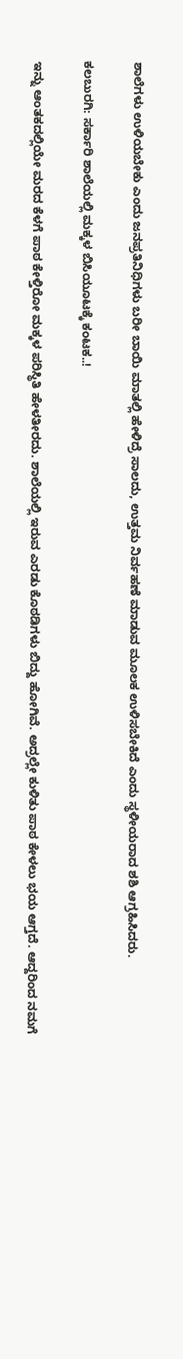ಶಾಲೆಗಳು ಉಳಿಯಬೇಕು ಎಂದು ಜನಪ್ರತಿನಿಧಿಗಳು ಬರೀ ಬಾಯಿ ಮಾತಲ್ಲಿ ಹೇಳಿದ್ರೆ ಸಾಲದು, ಉತ್ತಮ ನಿರ್ವಹಣೆ ಮಾಡುವ ಮೂಲಕ ಉಳಿಸಬೇಕಿದೆ ಎಂದು ಸ್ಥಳೀಯರಾದ ಶಶಿ ಆಗ್ರಹಿಸಿದರು.

ಕಲಬುರಗಿ: ಸರ್ಕಾರಿ ಶಾಲೆಯಲ್ಲಿ ಮಕ್ಕಳ ಬಿಸಿಯೂಟಕ್ಕೆ ಕಂಟಕ..!

ಇನ್ನು ಆಂತಕದಲ್ಲಿಯೇ ಮರದ ಕೆಳಗೆ ಪಾಠ ಕೇಳ್ತಿರೋ‌ ಮಕ್ಕಳ ಪರಿಸ್ಥಿತಿ ಹೇಳತೀರದು. ಶಾಲೆಯಲ್ಲಿ ಇರುವ ಎರಡು ಕೊಠಡಿಗಳು ಬಿದ್ದು ಹೋಗಿವೆ. ಅದ್ರಲ್ಲೇ ಕುಳಿತು ಪಾಠ ಕೇಳಲು ಭಯ ಆಗ್ತದೆ. ಆದ್ದರಿಂದ ನಮಗೆ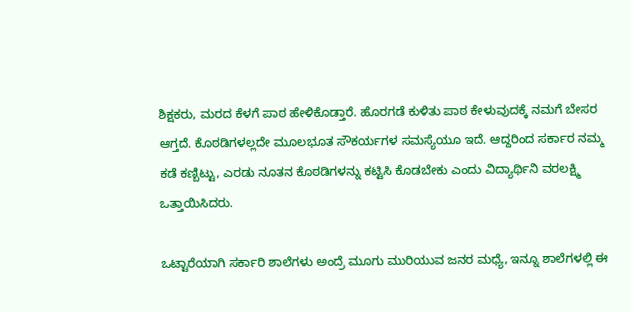ಶಿಕ್ಷಕರು, ಮರದ ಕೆಳಗೆ ಪಾಠ‌ ಹೇಳಿಕೊಡ್ತಾರೆ. ಹೊರಗಡೆ‌ ಕುಳಿತು ಪಾಠ ಕೇಳುವುದಕ್ಕೆ ನಮಗೆ ಬೇಸರ ಆಗ್ತದೆ. ಕೊಠಡಿಗಳಲ್ಲದೇ ಮೂಲಭೂತ ಸೌಕರ್ಯಗಳ ಸಮಸ್ಯೆಯೂ ಇದೆ. ಆದ್ದರಿಂದ ಸರ್ಕಾರ ನಮ್ಮ ಕಡೆ ಕಣ್ಬಿಟ್ಟು, ಎರಡು ನೂತನ ಕೊಠಡಿಗಳನ್ನು ಕಟ್ಟಿಸಿ ಕೊಡಬೇಕು ಎಂದು ವಿದ್ಯಾರ್ಥಿನಿ ವರಲಕ್ಷ್ಮಿ ಒತ್ತಾಯಿಸಿದರು.

ಒಟ್ಟಾರೆಯಾಗಿ ಸರ್ಕಾರಿ ಶಾಲೆಗಳು ಅಂದ್ರೆ ಮೂಗು ಮುರಿಯುವ ಜನರ ಮಧ್ಯೆ, ಇನ್ನೂ ಶಾಲೆಗಳಲ್ಲಿ ಈ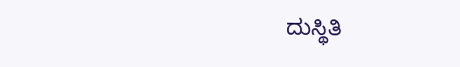ದುಸ್ಥಿತಿ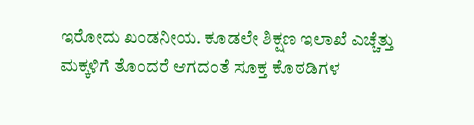ಇರೋದು ಖಂಡನೀಯ. ಕೂಡಲೇ ಶಿಕ್ಷಣ ಇಲಾಖೆ ಎಚ್ಚೆತ್ತು ಮಕ್ಕಳಿಗೆ ತೊಂದರೆ ಆಗದಂತೆ ಸೂಕ್ತ ಕೊಠಡಿಗಳ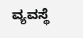ವ್ಯವಸ್ಥೆ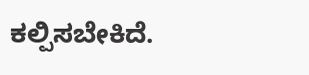ಕಲ್ಪಿಸಬೇಕಿದೆ.